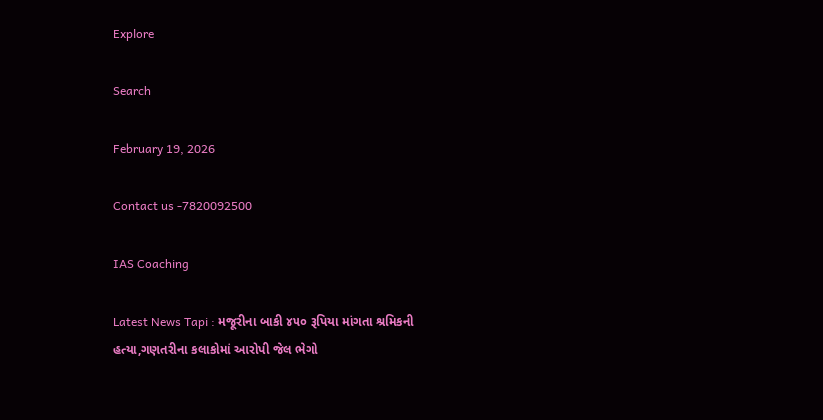Explore

Search

February 19, 2026

Contact us -7820092500

IAS Coaching

Latest News Tapi : મજૂરીના બાકી ૪૫૦ રૂપિયા માંગતા શ્રમિકની હત્યા,ગણતરીના કલાકોમાં આરોપી જેલ ભેગો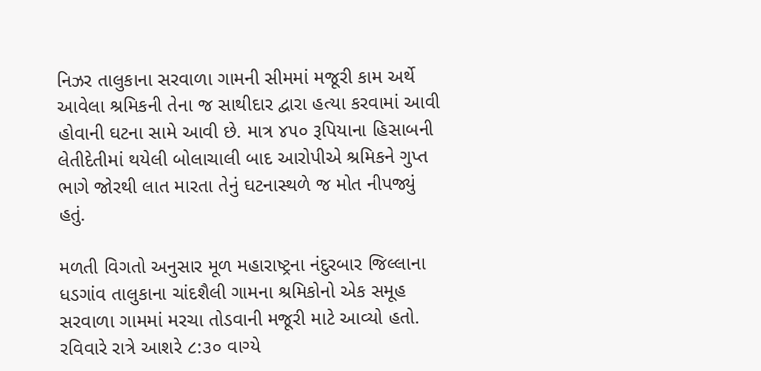નિઝર તાલુકાના સરવાળા ગામની સીમમાં મજૂરી કામ અર્થે આવેલા શ્રમિકની તેના જ સાથીદાર દ્વારા હત્યા કરવામાં આવી હોવાની ઘટના સામે આવી છે. માત્ર ૪૫૦ રૂપિયાના હિસાબની લેતીદેતીમાં થયેલી બોલાચાલી બાદ આરોપીએ શ્રમિકને ગુપ્ત ભાગે જોરથી લાત મારતા તેનું ઘટનાસ્થળે જ મોત નીપજ્યું હતું.

મળતી વિગતો અનુસાર મૂળ મહારાષ્ટ્રના નંદુરબાર જિલ્લાના ધડગાંવ તાલુકાના ચાંદશૈલી ગામના શ્રમિકોનો એક સમૂહ સરવાળા ગામમાં મરચા તોડવાની મજૂરી માટે આવ્યો હતો. રવિવારે રાત્રે આશરે ૮:૩૦ વાગ્યે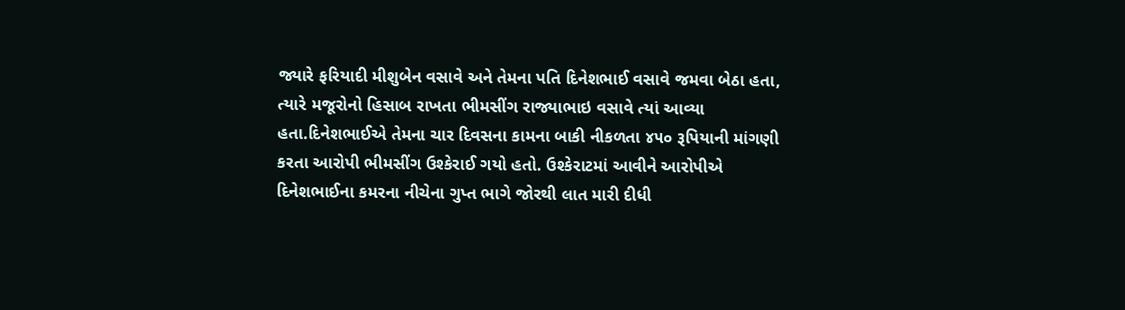જ્યારે ફરિયાદી મીશુબેન વસાવે અને તેમના પતિ દિનેશભાઈ વસાવે જમવા બેઠા હતા, ત્યારે મજૂરોનો હિસાબ રાખતા ભીમસીંગ રાજ્યાભાઇ વસાવે ત્યાં આવ્યા હતા.દિનેશભાઈએ તેમના ચાર દિવસના કામના બાકી નીકળતા ૪૫૦ રૂપિયાની માંગણી કરતા આરોપી ભીમસીંગ ઉશ્કેરાઈ ગયો હતો. ઉશ્કેરાટમાં આવીને આરોપીએ દિનેશભાઈના કમરના નીચેના ગુપ્ત ભાગે જોરથી લાત મારી દીધી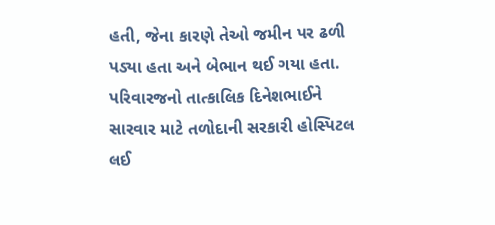હતી, જેના કારણે તેઓ જમીન પર ઢળી પડ્યા હતા અને બેભાન થઈ ગયા હતા. પરિવારજનો તાત્કાલિક દિનેશભાઈને સારવાર માટે તળોદાની સરકારી હોસ્પિટલ લઈ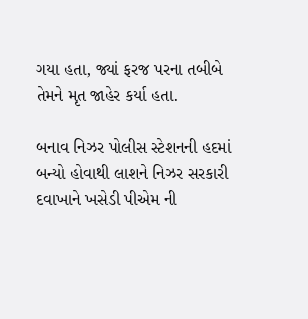ગયા હતા, જ્યાં ફરજ પરના તબીબે તેમને મૃત જાહેર કર્યા હતા.

બનાવ નિઝર પોલીસ સ્ટેશનની હદમાં બન્યો હોવાથી લાશને નિઝર સરકારી દવાખાને ખસેડી પીએમ ની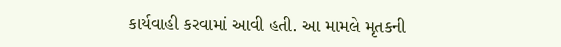કાર્યવાહી કરવામાં આવી હતી. આ મામલે મૃતકની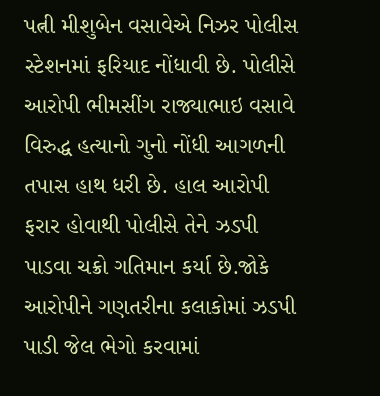પત્ની મીશુબેન વસાવેએ નિઝર પોલીસ સ્ટેશનમાં ફરિયાદ નોંધાવી છે. પોલીસે આરોપી ભીમસીંગ રાજ્યાભાઇ વસાવે વિરુદ્ધ હત્યાનો ગુનો નોંધી આગળની તપાસ હાથ ધરી છે. હાલ આરોપી ફરાર હોવાથી પોલીસે તેને ઝડપી પાડવા ચક્રો ગતિમાન કર્યા છે.જોકે આરોપીને ગણતરીના કલાકોમાં ઝડપી પાડી જેલ ભેગો કરવામાં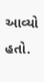આવ્યો હતો.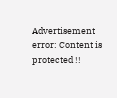Advertisement
error: Content is protected !!